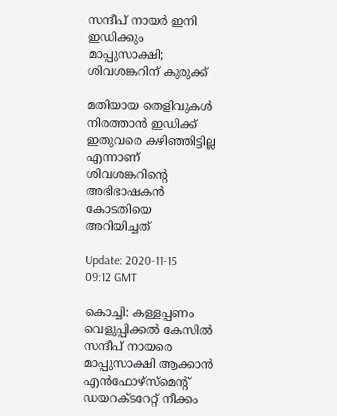സന്ദീപ് നായര്‍ ഇനി ഇഡിക്കും മാപ്പുസാക്ഷി; ശിവശങ്കറിന് കുരുക്ക്

മതിയായ തെളിവുകള്‍ നിരത്താന്‍ ഇഡിക്ക് ഇതുവരെ കഴിഞ്ഞിട്ടില്ല എന്നാണ് ശിവശങ്കറിന്റെ അഭിഭാഷകന്‍ കോടതിയെ അറിയിച്ചത്

Update: 2020-11-15 09:12 GMT

കൊച്ചി: കള്ളപ്പണം വെളുപ്പിക്കല്‍ കേസില്‍ സന്ദീപ് നായരെ മാപ്പുസാക്ഷി ആക്കാന്‍ എന്‍ഫോഴ്‌സ്‌മെന്റ് ഡയറക്ടറേറ്റ് നീക്കം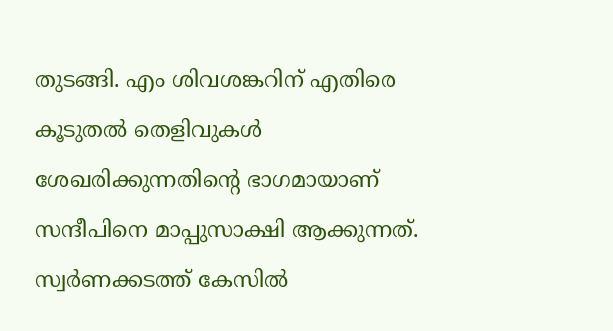തുടങ്ങി. എം ശിവശങ്കറിന് എതിരെ കൂടുതല്‍ തെളിവുകള്‍ ശേഖരിക്കുന്നതിന്റെ ഭാഗമായാണ് സന്ദീപിനെ മാപ്പുസാക്ഷി ആക്കുന്നത്. സ്വര്‍ണക്കടത്ത് കേസില്‍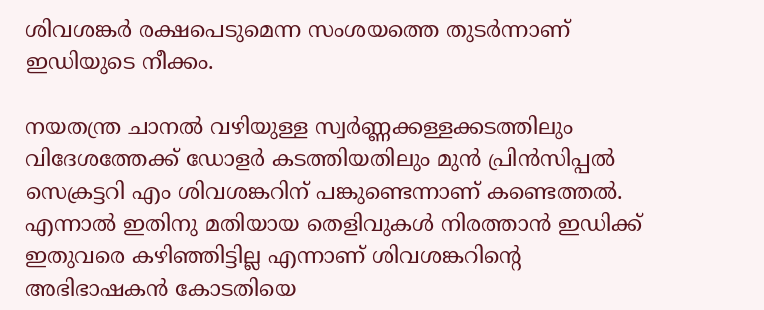ശിവശങ്കര്‍ രക്ഷപെടുമെന്ന സംശയത്തെ തുടര്‍ന്നാണ് ഇഡിയുടെ നീക്കം.

നയതന്ത്ര ചാനല്‍ വഴിയുള്ള സ്വര്‍ണ്ണക്കള്ളക്കടത്തിലും വിദേശത്തേക്ക് ഡോളര്‍ കടത്തിയതിലും മുന്‍ പ്രിന്‍സിപ്പല്‍ സെക്രട്ടറി എം ശിവശങ്കറിന് പങ്കുണ്ടെന്നാണ് കണ്ടെത്തല്‍. എന്നാല്‍ ഇതിനു മതിയായ തെളിവുകള്‍ നിരത്താന്‍ ഇഡിക്ക് ഇതുവരെ കഴിഞ്ഞിട്ടില്ല എന്നാണ് ശിവശങ്കറിന്റെ അഭിഭാഷകന്‍ കോടതിയെ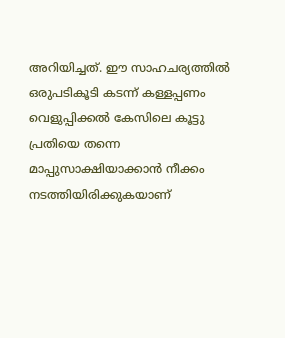അറിയിച്ചത്. ഈ സാഹചര്യത്തില്‍ ഒരുപടികൂടി കടന്ന് കള്ളപ്പണം വെളുപ്പിക്കൽ കേസിലെ കൂട്ടു പ്രതിയെ തന്നെ മാപ്പുസാക്ഷിയാക്കാന്‍ നീക്കം നടത്തിയിരിക്കുകയാണ്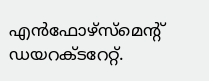എന്‍ഫോഴ്‌സ്‌മെന്റ് ഡയറക്ടറേറ്റ്.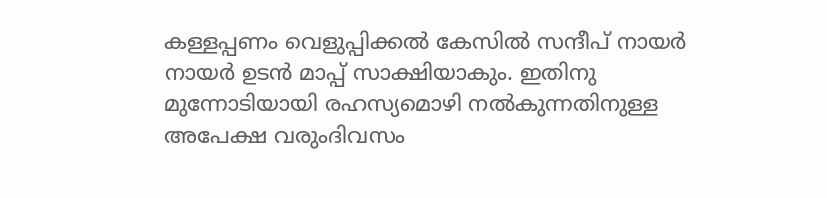കള്ളപ്പണം വെളുപ്പിക്കല്‍ കേസില്‍ സന്ദീപ് നായര്‍ നായര്‍ ഉടന്‍ മാപ്പ് സാക്ഷിയാകും. ഇതിനു മുന്നോടിയായി രഹസ്യമൊഴി നല്‍കുന്നതിനുള്ള അപേക്ഷ വരുംദിവസം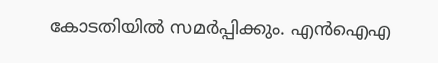കോടതിയില്‍ സമര്‍പ്പിക്കും. എന്‍ഐഎ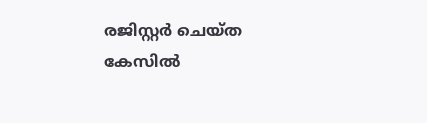രജിസ്റ്റര്‍ ചെയ്ത കേസില്‍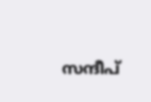സന്ദീപ്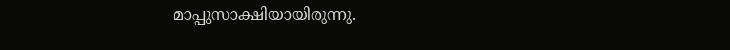മാപ്പുസാക്ഷിയായിരുന്നു.